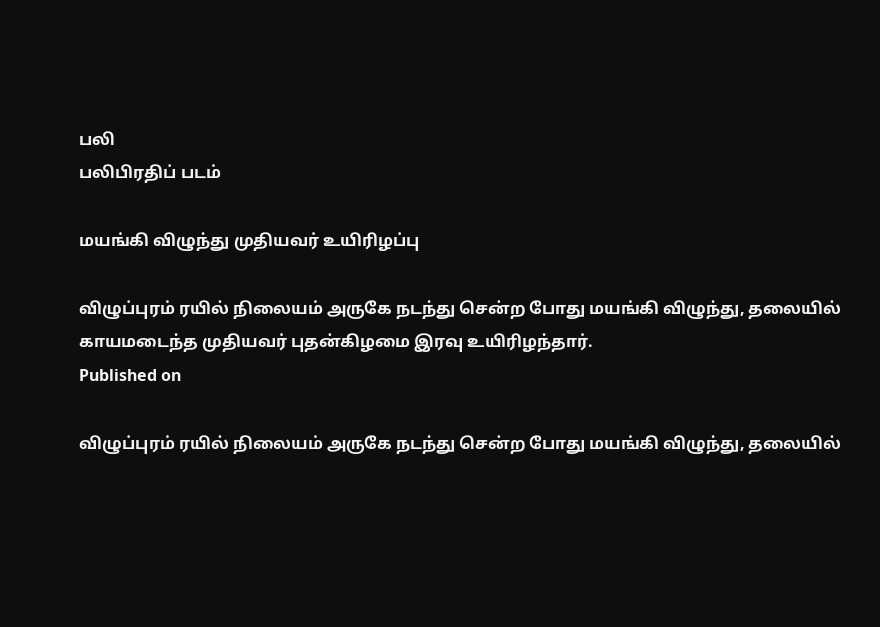பலி
பலிபிரதிப் படம்

மயங்கி விழுந்து முதியவர் உயிரிழப்பு

விழுப்புரம் ரயில் நிலையம் அருகே நடந்து சென்ற போது மயங்கி விழுந்து, தலையில் காயமடைந்த முதியவர் புதன்கிழமை இரவு உயிரிழந்தார்.
Published on

விழுப்புரம் ரயில் நிலையம் அருகே நடந்து சென்ற போது மயங்கி விழுந்து, தலையில்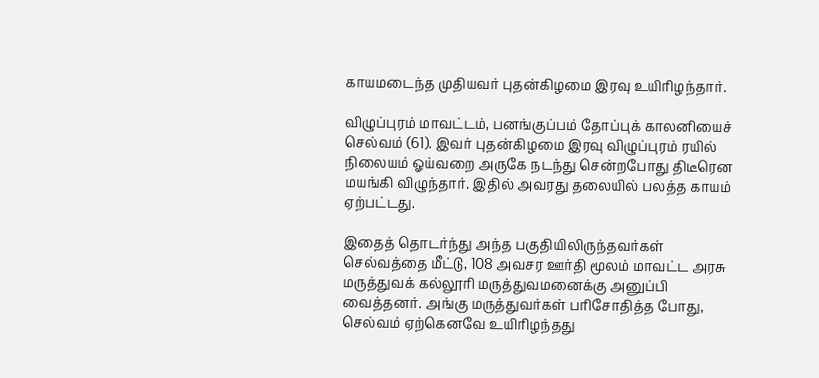காயமடைந்த முதியவர் புதன்கிழமை இரவு உயிரிழந்தார்.

விழுப்புரம் மாவட்டம், பனங்குப்பம் தோப்புக் காலனியைச் செல்வம் (61). இவர் புதன்கிழமை இரவு விழுப்புரம் ரயில் நிலையம் ஓய்வறை அருகே நடந்து சென்றபோது திடீரென மயங்கி விழுந்தார். இதில் அவரது தலையில் பலத்த காயம் ஏற்பட்டது.

இதைத் தொடர்ந்து அந்த பகுதியிலிருந்தவர்கள் செல்வத்தை மீட்டு, 108 அவசர ஊர்தி மூலம் மாவட்ட அரசு மருத்துவக் கல்லூரி மருத்துவமனைக்கு அனுப்பி வைத்தனர். அங்கு மருத்துவர்கள் பரிசோதித்த போது, செல்வம் ஏற்கெனவே உயிரிழந்தது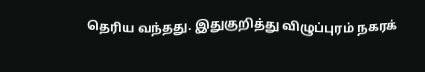தெரிய வந்தது. இதுகுறித்து விழுப்புரம் நகரக்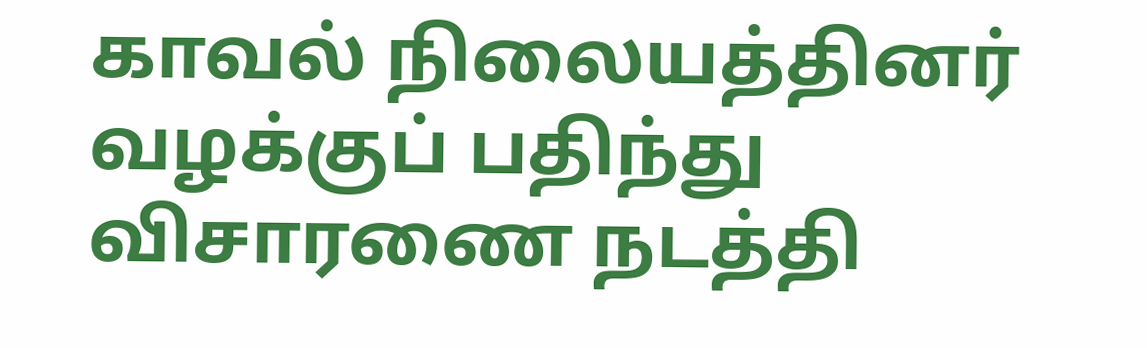காவல் நிலையத்தினர் வழக்குப் பதிந்து விசாரணை நடத்தி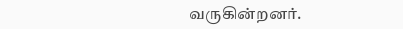வருகின்றனர்.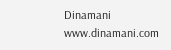Dinamani
www.dinamani.com